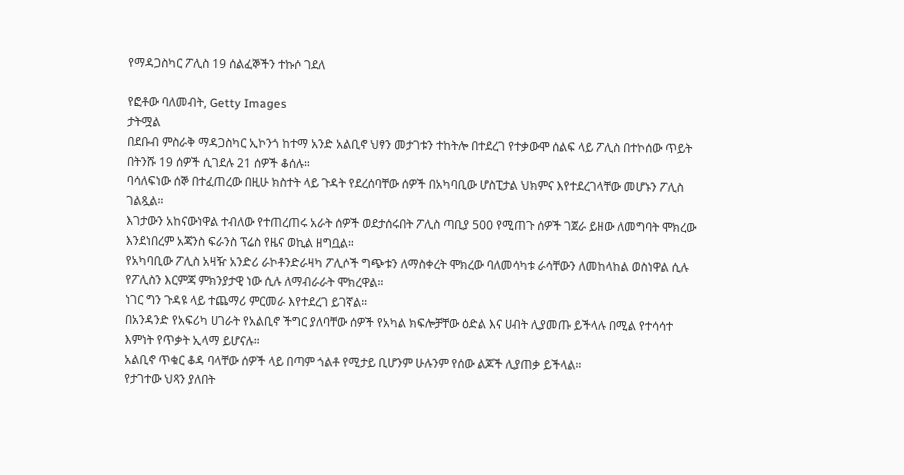የማዳጋስካር ፖሊስ 19 ሰልፈኞችን ተኩሶ ገደለ

የፎቶው ባለመብት, Getty Images
ታትሟል
በደቡብ ምስራቅ ማዳጋስካር ኢኮንጎ ከተማ አንድ አልቢኖ ህፃን መታገቱን ተከትሎ በተደረገ የተቃውሞ ሰልፍ ላይ ፖሊስ በተኮሰው ጥይት በትንሹ 19 ሰዎች ሲገደሉ 21 ሰዎች ቆሰሉ።
ባሳለፍነው ሰኞ በተፈጠረው በዚሁ ክስተት ላይ ጉዳት የደረሰባቸው ሰዎች በአካባቢው ሆስፒታል ህክምና እየተደረገላቸው መሆኑን ፖሊስ ገልጿል።
እገታውን አከናውነዋል ተብለው የተጠረጠሩ አራት ሰዎች ወደታሰሩበት ፖሊስ ጣቢያ 500 የሚጠጉ ሰዎች ገጀራ ይዘው ለመግባት ሞክረው እንደነበረም አጃንስ ፍራንስ ፕሬስ የዜና ወኪል ዘግቧል።
የአካባቢው ፖሊስ አዛዥ አንድሪ ራኮቶንድራዛካ ፖሊሶች ግጭቱን ለማስቀረት ሞክረው ባለመሳካቱ ራሳቸውን ለመከላከል ወስነዋል ሲሉ የፖሊስን እርምጃ ምክንያታዊ ነው ሲሉ ለማብራራት ሞክረዋል።
ነገር ግን ጉዳዩ ላይ ተጨማሪ ምርመራ እየተደረገ ይገኛል።
በአንዳንድ የአፍሪካ ሀገራት የአልቢኖ ችግር ያለባቸው ሰዎች የአካል ክፍሎቻቸው ዕድል እና ሀብት ሊያመጡ ይችላሉ በሚል የተሳሳተ እምነት የጥቃት ኢላማ ይሆናሉ።
አልቢኖ ጥቁር ቆዳ ባላቸው ሰዎች ላይ በጣም ጎልቶ የሚታይ ቢሆንም ሁሉንም የሰው ልጆች ሊያጠቃ ይችላል።
የታገተው ህጻን ያለበት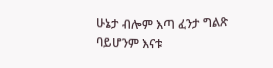ሁኔታ ብሎም እጣ ፈንታ ግልጽ ባይሆንም እናቱ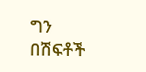ግን በሽፍቶች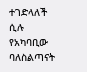ተገድላለች ሲሉ የአካባቢው ባለስልጣናት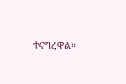ተናግረዋል።